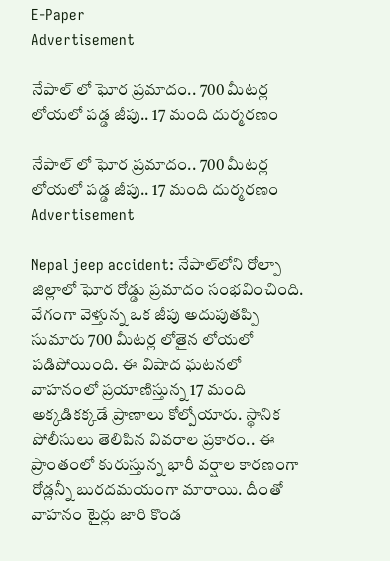E-Paper
Advertisement

నేపాల్ లో ఘోర ప్రమాదం.. 700 మీటర్ల లోయలో పడ్డ జీపు.. 17 మంది దుర్మరణం

నేపాల్ లో ఘోర ప్రమాదం.. 700 మీటర్ల లోయలో పడ్డ జీపు.. 17 మంది దుర్మరణం
Advertisement

Nepal jeep accident: నేపాల్‌లోని రోల్పా జిల్లాలో ఘోర రోడ్డు ప్రమాదం సంభవించింది. వేగంగా వెళ్తున్న ఒక జీపు అదుపుతప్పి సుమారు 700 మీటర్ల లోతైన లోయలో పడిపోయింది. ఈ విషాద ఘటనలో వాహనంలో ప్రయాణిస్తున్న 17 మంది అక్కడికక్కడే ప్రాణాలు కోల్పోయారు. స్థానిక పోలీసులు తెలిపిన వివరాల ప్రకారం.. ఈ ప్రాంతంలో కురుస్తున్న భారీ వర్షాల కారణంగా రోడ్లన్నీ బురదమయంగా మారాయి. దీంతో వాహనం టైర్లు జారి కొండ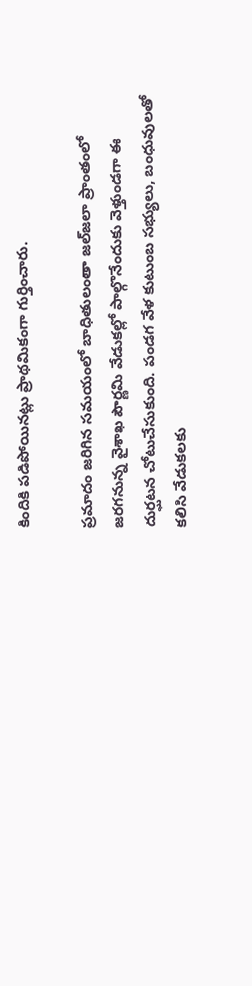కిందికి పడిపోయినట్లు ప్రాథమికంగా గుర్తించారు.

ప్రమాదం జరిగిన సమయంలో బాధితులంతా జల్‌జలా ప్రాంతంలో జరగనున్న వైశాఖ పౌర్ణమి వేడుకల్లో పాల్గొనేందుకు వెళ్తుండగా ఈ దుర్ఘటన చోటుచేసుకుంది. పండగ వేళ కుటుంబ సభ్యులు, బంధువులతో కలిసి వేడుకలకు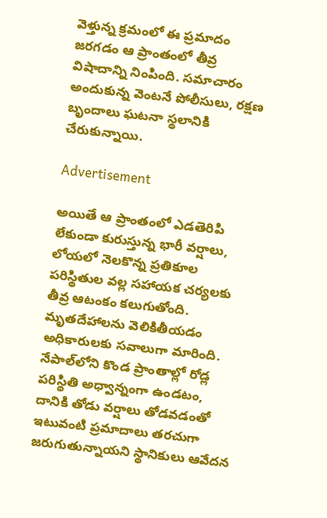వెళ్తున్న క్రమంలో ఈ ప్రమాదం జరగడం ఆ ప్రాంతంలో తీవ్ర విషాదాన్ని నింపింది. సమాచారం అందుకున్న వెంటనే పోలీసులు, రక్షణ బృందాలు ఘటనా స్థలానికి చేరుకున్నాయి.

Advertisement

అయితే ఆ ప్రాంతంలో ఎడతెరిపి లేకుండా కురుస్తున్న భారీ వర్షాలు, లోయలో నెలకొన్న ప్రతికూల పరిస్థితుల వల్ల సహాయక చర్యలకు తీవ్ర ఆటంకం కలుగుతోంది. మృతదేహాలను వెలికితీయడం అధికారులకు సవాలుగా మారింది. నేపాల్‌లోని కొండ ప్రాంతాల్లో రోడ్ల పరిస్థితి అధ్వాన్నంగా ఉండటం, దానికి తోడు వర్షాలు తోడవడంతో ఇటువంటి ప్రమాదాలు తరచుగా జరుగుతున్నాయని స్థానికులు ఆవేదన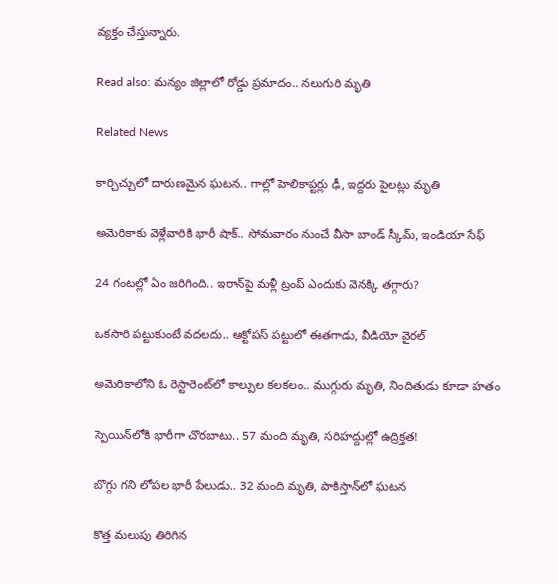వ్యక్తం చేస్తున్నారు.

Read also: మన్యం జిల్లాలో రోడ్డు ప్రమాదం.. నలుగురి మృతి

Related News

కార్చిచ్చులో దారుణమైన ఘటన.. గాల్లో హెలికాప్టర్లు ఢీ, ఇద్దరు పైలట్లు మృతి

అమెరికాకు వెళ్లేవారికి భారీ షాక్.. సోమవారం నుంచే వీసా బాండ్ స్కీమ్, ఇండియా సేఫ్

24 గంటల్లో ఏం జరిగింది.. ఇరాన్‌పై మళ్లీ ట్రంప్ ఎందుకు వెనక్కి తగ్గారు?

ఒకసారి పట్టుకుంటే వదలదు.. ఆక్టోపస్ పట్టులో ఈతగాడు, వీడియో వైరల్

అమెరికాలోని ఓ రెస్టారెంట్‌లో కాల్పుల కలకలం.. ముగ్గురు మృతి, నిందితుడు కూడా హతం

స్పెయిన్‌లోకి భారీగా చొరబాటు.. 57 మంది మృతి, సరిహద్దుల్లో ఉద్రిక్తత!

బొగ్గు గని లోపల భారీ పేలుడు.. 32 మంది మృతి, పాకిస్తాన్‌లో ఘటన

కొత్త మలుపు తిరిగిన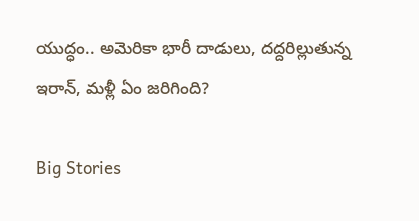యుద్ధం.. అమెరికా భారీ దాడులు, దద్దరిల్లుతున్న ఇరాన్‌, మళ్లీ ఏం జరిగింది?

Big Stories